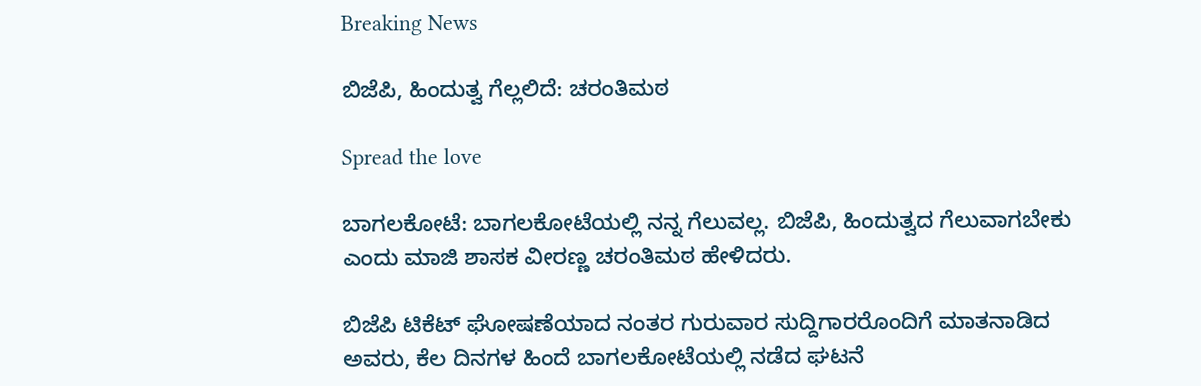Breaking News

ಬಿಜೆಪಿ, ಹಿಂದುತ್ವ ಗೆಲ್ಲಲಿದೆ: ಚರಂತಿಮಠ

Spread the love

ಬಾಗಲಕೋಟೆ: ಬಾಗಲಕೋಟೆಯಲ್ಲಿ ನನ್ನ ಗೆಲುವಲ್ಲ. ಬಿಜೆಪಿ, ಹಿಂದುತ್ವದ ಗೆಲುವಾಗಬೇಕು ಎಂದು ಮಾಜಿ ಶಾಸಕ ವೀರಣ್ಣ ಚರಂತಿಮಠ ಹೇಳಿದರು.

ಬಿಜೆಪಿ ಟಿಕೆಟ್‌ ಘೋಷಣೆಯಾದ ನಂತರ ಗುರುವಾರ ಸುದ್ದಿಗಾರರೊಂದಿಗೆ ಮಾತನಾಡಿದ ಅವರು, ಕೆಲ ದಿನಗಳ ಹಿಂದೆ ಬಾಗಲಕೋಟೆಯಲ್ಲಿ ನಡೆದ ಘಟನೆ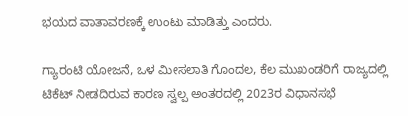ಭಯದ ವಾತಾವರಣಕ್ಕೆ ಉಂಟು ಮಾಡಿತ್ತು ಎಂದರು.

ಗ್ಯಾರಂಟಿ ಯೋಜನೆ, ಒಳ ಮೀಸಲಾತಿ ಗೊಂದಲ, ಕೆಲ ಮುಖಂಡರಿಗೆ ರಾಜ್ಯದಲ್ಲಿ ಟಿಕೆಟ್‌ ನೀಡದಿರುವ ಕಾರಣ ಸ್ವಲ್ಪ ಅಂತರದಲ್ಲಿ 2023ರ ವಿಧಾನಸಭೆ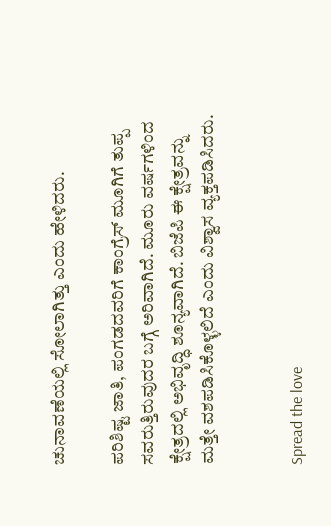ಚುನಾವಣೆಯಲ್ಲಿ ಸೋಲಾಗಿತ್ತು ಎಂದು ಹೇಳಿದರು.

ಪರಿಶಿಷ್ಟ ಜಾತಿ, ಪಂಗಡದವರಿಗೆ ಕಾಂಗ್ರೆಸ್‌ ಮೂಗಿಗೆ ತುಪ್ಪ ಸವರುತ್ತಿರುವುದರ ಬಗ್ಗೆ ಅರಿವಾಗಿದೆ. ಮೂರು ವರ್ಷಗಳಿಂದ ಕ್ಷೇತ್ರದಲ್ಲಿ ಅಭಿವೃದ್ಧಿ ಶೂನ್ಯವಾಗಿದೆ. ಬಿಜೆಪಿ ಈ ಕ್ಷೇತ್ರವನ್ನು ಮತ್ತೇ ವಶಪಡಿಸಿಕೊಳ್ಳಲಿದೆ ಎಂದು ವಿಶ್ವಾಸ ವ್ಯಕ್ತಪಡಿಸಿದರು.


Spread the love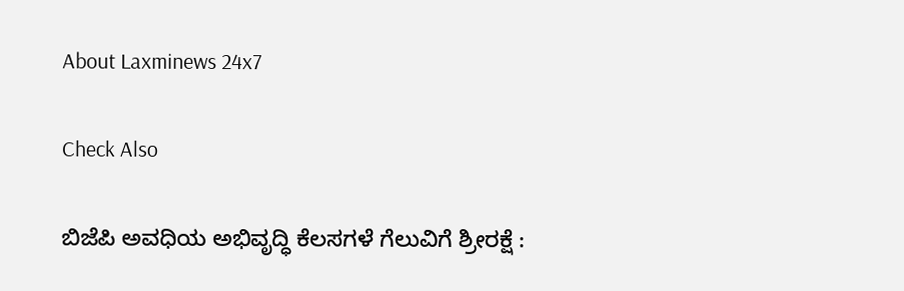About Laxminews 24x7

Check Also

ಬಿಜೆಪಿ ಅವಧಿಯ ಅಭಿವೃದ್ಧಿ ಕೆಲಸಗಳೆ ಗೆಲುವಿಗೆ ಶ್ರೀರಕ್ಷೆ :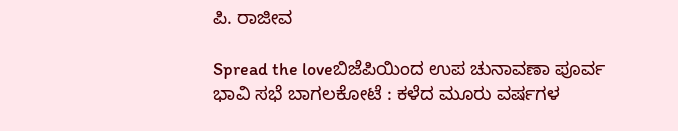ಪಿ. ರಾಜೀವ

Spread the loveಬಿಜೆಪಿಯಿಂದ ಉಪ ಚುನಾವಣಾ ಪೂರ್ವ ಭಾವಿ ಸಭೆ ಬಾಗಲಕೋಟೆ : ಕಳೆದ ಮೂರು ವರ್ಷಗಳ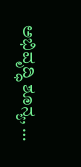ಅಭಿವೃದ್ಧಿ ಶೂನ್ಯ, …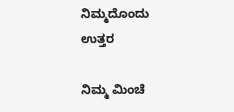ನಿಮ್ಮದೊಂದು ಉತ್ತರ

ನಿಮ್ಮ ಮಿಂಚೆ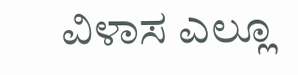ವಿಳಾಸ ಎಲ್ಲೂ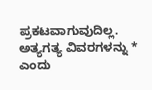ಪ್ರಕಟವಾಗುವುದಿಲ್ಲ. ಅತ್ಯಗತ್ಯ ವಿವರಗಳನ್ನು * ಎಂದು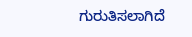ಗುರುತಿಸಲಾಗಿದೆ